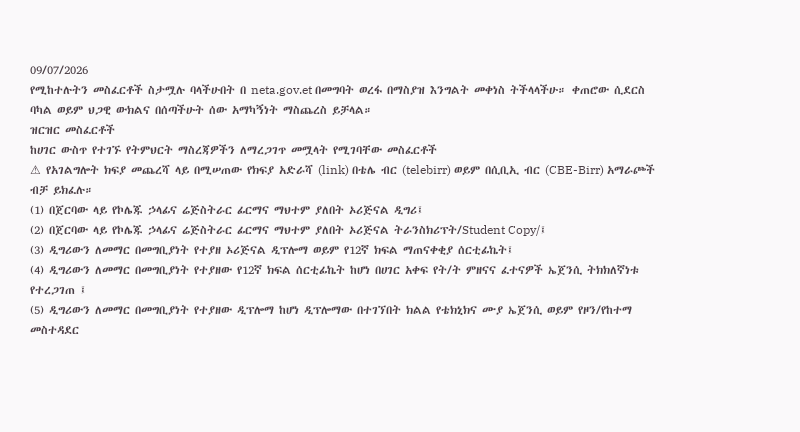09/07/2026
የሚከተሉትን መስፈርቶች ስታሟሉ ባላችሁበት በ neta.gov.et በመግባት ወረፋ በማስያዝ እንግልት መቀነስ ትችላላችሁ። ቀጠሮው ሲደርስ ባካል ወይም ህጋዊ ውክልና በሰጣችሁት ሰው አማካኝነት ማስጨረስ ይቻላል።
ዝርዝር መስፈርቶች
ከሀገር ውስጥ የተገኙ የትምህርት ማስረጃዎችን ለማረጋገጥ መሟላት የሚገባቸው መስፈርቶች
⚠ የአገልግሎት ክፍያ መጨረሻ ላይ በሚሠጠው የክፍያ አድራሻ (link) በቴሌ ብር (telebirr) ወይም በሲቢኢ ብር (CBE-Birr) አማራጮች ብቻ ይክፈሉ።
(1) በጀርባው ላይ የኮሌጁ ኃላፊና ሬጅስትራር ፊርማና ማህተም ያለበት ኦሪጅናል ዲግሪ፤
(2) በጀርባው ላይ የኮሌጁ ኃላፊና ሬጅስትራር ፊርማና ማህተም ያለበት ኦሪጅናል ትራንስክሪፕት/Student Copy/፤
(3) ዲግሪውን ለመማር በመግቢያነት የተያዘ ኦሪጅናል ዲፕሎማ ወይም የ12ኛ ክፍል ማጠናቀቂያ ሰርቲፊኬት፤
(4) ዲግሪውን ለመማር በመግቢያነት የተያዘው የ12ኛ ክፍል ሰርቲፊኬት ከሆነ በሀገር አቀፍ የት/ት ምዘናና ፈተናዎች ኤጀንሲ ትክክለኛነቱ የተረጋገጠ ፤
(5) ዲግሪውን ለመማር በመግቢያነት የተያዘው ዲፕሎማ ከሆነ ዲፕሎማው በተገኘበት ክልል የቴክኒክና ሙያ ኤጀንሲ ወይም የዞን/የከተማ መስተዳደር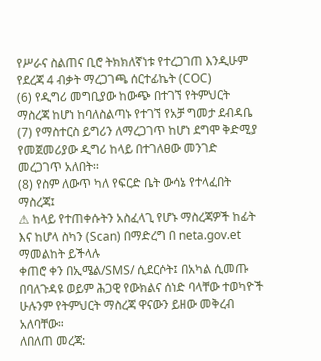የሥራና ስልጠና ቢሮ ትክክለኛነቱ የተረጋገጠ እንዲሁም የደረጃ 4 ብቃት ማረጋገጫ ሰርተፊኬት (COC)
(6) የዲግሪ መግቢያው ከውጭ በተገኘ የትምህርት ማስረጃ ከሆነ ከባለስልጣኑ የተገኘ የአቻ ግመታ ደብዳቤ
(7) የማስተርስ ይግሪን ለማረጋገጥ ከሆነ ደግሞ ቅድሚያ የመጀመሪያው ዲግሪ ከላይ በተገለፀው መንገድ መረጋገጥ አለበት፡፡
(8) የስም ለውጥ ካለ የፍርድ ቤት ውሳኔ የተላፈበት ማስረጃ፤
⚠ ከላይ የተጠቀሱትን አስፈላጊ የሆኑ ማስረጃዎች ከፊት እና ከሆላ ስካን (Scan) በማድረግ በ neta.gov.et ማመልከት ይችላሉ
ቀጠሮ ቀን በኢሜል/SMS/ ሲደርሶት፤ በአካል ሲመጡ በባለጉዳዩ ወይም ሕጋዊ የውክልና ሰነድ ባላቸው ተወካዮች ሁሉንም የትምህርት ማስረጃ ዋናውን ይዘው መቅረብ አለባቸው።
ለበለጠ መረጃ: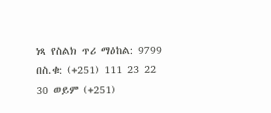ነጻ የስልክ ጥሪ ማዕከል: 9799 በስ.ቁ: (+251) 111 23 22 30 ወይም (+251)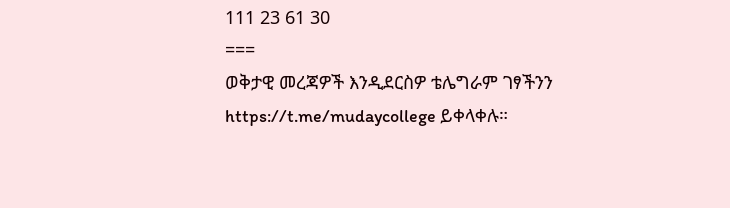111 23 61 30
===
ወቅታዊ መረጃዎች እንዲደርስዎ ቴሌግራም ገፃችንን https://t.me/mudaycollege ይቀላቀሉ።